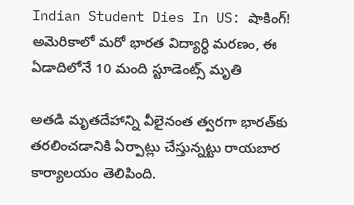Indian Student Dies In US: షాకింగ్! అమెరికాలో మ‌రో భార‌త విద్యార్ధి మ‌ర‌ణం, ఈ ఏడాదిలోనే 10 మంది స్టూడెంట్స్ మృతి

అత‌డి మృత‌దేహాన్ని వీలైనంత త్వరగా భారత్‌కు తరలించడానికి ఏర్పాట్లు చేస్తున్నట్టు రాయ‌బార కార్యాల‌యం తెలిపింది.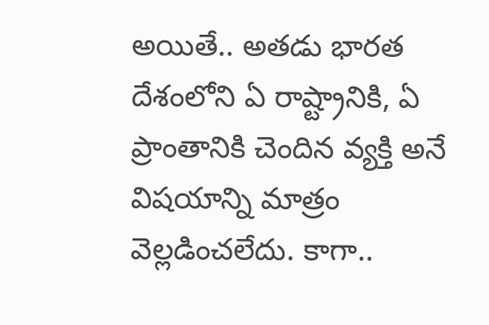అయితే.. అత‌డు భార‌త దేశంలోని ఏ రాష్ట్రానికి, ఏ ప్రాంతానికి చెందిన వ్య‌క్తి అనే విష‌యాన్ని మాత్రం వెల్ల‌డించ‌లేదు. కాగా..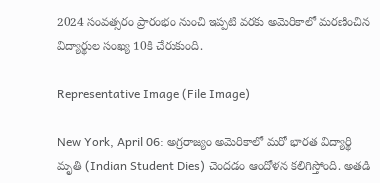2024 సంవ‌త్స‌రం ప్రారంభం నుంచి ఇప్ప‌టి వ‌ర‌కు అమెరికాలో మ‌ర‌ణించిన విద్యార్థుల సంఖ్య 10కి చేరుకుంది.

Representative Image (File Image)

New York, April 06: అగ్ర‌రాజ్యం అమెరికాలో మ‌రో భార‌త విద్యార్థి మృతి (Indian Student Dies) చెంద‌డం ఆందోళ‌న క‌లిగిస్తోంది. అత‌డి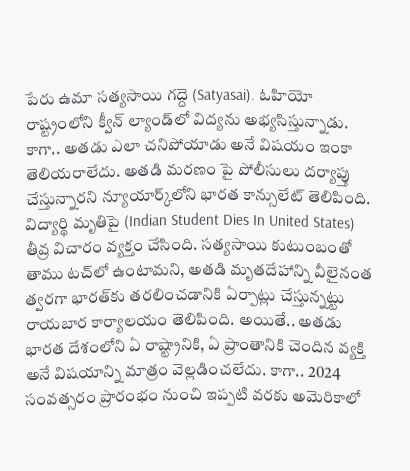పేరు ఉమా స‌త్య‌సాయి గ‌ద్దె (Satyasai). ఓహియో రాష్ట్రంలోని క్వీన్ ల్యాండ్‌లో విద్య‌ను అభ్య‌సిస్తున్నాడు. కాగా.. అత‌డు ఎలా చ‌నిపోయాడు అనే విష‌యం ఇంకా తెలియ‌రాలేదు. అత‌డి మ‌ర‌ణం పై పోలీసులు ద‌ర్యాప్తు చేస్తున్నార‌ని న్యూయార్క్‌లోని భారత కాన్సులేట్ తెలిపింది. విద్యార్థి మృతిపై (Indian Student Dies In United States) తీవ్ర విచారం వ్యక్తం చేసింది. స‌త్య‌సాయి కుటుంబంతో తాము ట‌చ్‌లో ఉంటామ‌ని, అత‌డి మృత‌దేహాన్ని వీలైనంత త్వరగా భారత్‌కు తరలించడానికి ఏర్పాట్లు చేస్తున్నట్టు రాయ‌బార కార్యాల‌యం తెలిపింది. అయితే.. అత‌డు భార‌త దేశంలోని ఏ రాష్ట్రానికి, ఏ ప్రాంతానికి చెందిన వ్య‌క్తి అనే విష‌యాన్ని మాత్రం వెల్ల‌డించ‌లేదు. కాగా.. 2024 సంవ‌త్స‌రం ప్రారంభం నుంచి ఇప్ప‌టి వ‌ర‌కు అమెరికాలో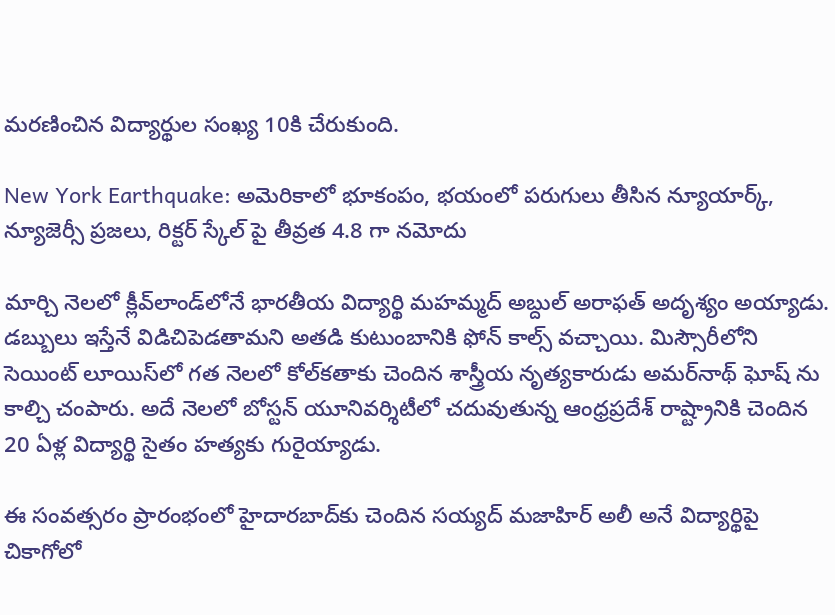మ‌ర‌ణించిన విద్యార్థుల సంఖ్య 10కి చేరుకుంది.

New York Earthquake: అమెరికాలో భూకంపం, భ‌యంలో ప‌రుగులు తీసిన‌ న్యూయార్క్, న్యూజెర్సీ ప్ర‌జ‌లు, రిక్ట‌ర్ స్కేల్ పై తీవ్ర‌త 4.8 గా న‌మోదు

మార్చి నెల‌లో క్లీవ్‌లాండ్‌లోనే భార‌తీయ విద్యార్థి మ‌హ‌మ్మ‌ద్ అబ్దుల్ అరాఫ‌త్ అదృశ్యం అయ్యాడు. డ‌బ్బులు ఇస్తేనే విడిచిపెడ‌తామ‌ని అత‌డి కుటుంబానికి ఫోన్ కాల్స్‌ వ‌చ్చాయి. మిస్సౌరీలోని సెయింట్ లూయిస్‌లో గ‌త నెల‌లో కోల్‌కతాకు చెందిన శాస్త్రీయ నృత్యకారుడు అమర్‌నాథ్ ఘోష్ ను కాల్చి చంపారు. అదే నెలలో బోస్టన్ యూనివర్శిటీలో చదువుతున్న ఆంధ్రప్రదేశ్ రాష్ట్రానికి చెందిన 20 ఏళ్ల విద్యార్థి సైతం హత్యకు గురైయ్యాడు.

ఈ సంవ‌త్స‌రం ప్రారంభంలో హైదార‌బాద్‌కు చెందిన స‌య్య‌ద్ మ‌జాహిర్ అలీ అనే విద్యార్థిపై చికాగోలో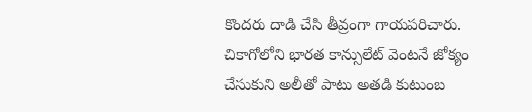కొంద‌రు దాడి చేసి తీవ్రంగా గాయ‌పరిచారు. చికాగోలోని భార‌త కాన్సులేట్ వెంట‌నే జోక్యం చేసుకుని అలీతో పాటు అత‌డి కుటుంబ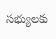స‌భ్యుల‌కు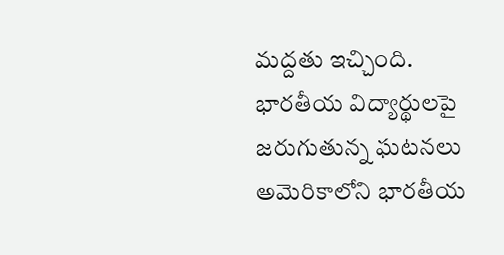మ‌ద్ద‌తు ఇచ్చింది. భార‌తీయ విద్యార్థుల‌పై జ‌రుగుతున్న ఘ‌ట‌న‌లు అమెరికాలోని భార‌తీయ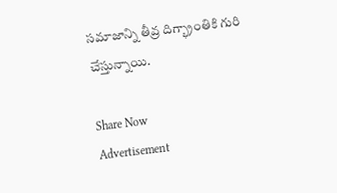స‌మాజాన్ని తీవ్ర దిగ్భ్రాంతికి గురి చేస్తున్నాయి.

Share Now
Advertisement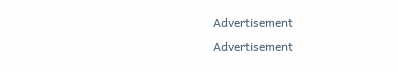Advertisement
Advertisement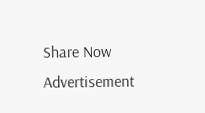Share Now
Advertisement